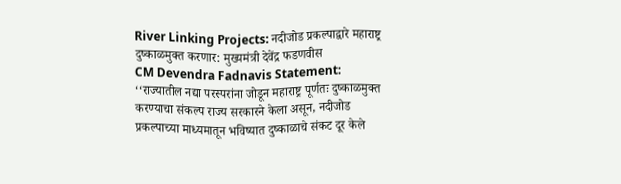River Linking Projects: नदीजोड प्रकल्पाद्वारे महाराष्ट्र दुष्काळमुक्त करणार: मुख्यमंत्री देवेंद्र फडणवीस
CM Devendra Fadnavis Statement: ‘‘राज्यातील नद्या परस्परांना जोडून महाराष्ट्र पूर्णतः दुष्काळमुक्त करण्याचा संकल्प राज्य सरकारने केला असून, नदीजोड प्रकल्पाच्या माध्यमातून भविष्यात दुष्काळाचे संकट दूर केले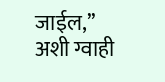जाईल,’’ अशी ग्वाही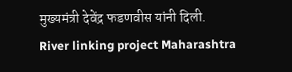मुख्यमंत्री देवेंद्र फडणवीस यांनी दिली.
River linking project Maharashtra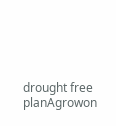drought free planAgrowon